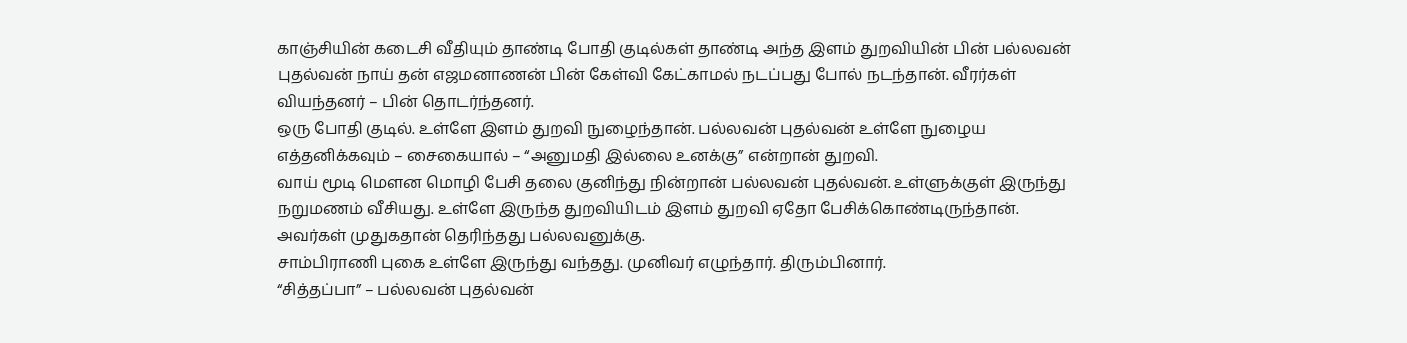காஞ்சியின் கடைசி வீதியும் தாண்டி போதி குடில்கள் தாண்டி அந்த இளம் துறவியின் பின் பல்லவன் புதல்வன் நாய் தன் எஜமனாணன் பின் கேள்வி கேட்காமல் நடப்பது போல் நடந்தான். வீரர்கள் வியந்தனர் – பின் தொடர்ந்தனர்.
ஒரு போதி குடில். உள்ளே இளம் துறவி நுழைந்தான். பல்லவன் புதல்வன் உள்ளே நுழைய எத்தனிக்கவும் – சைகையால் – “அனுமதி இல்லை உனக்கு” என்றான் துறவி.
வாய் மூடி மௌன மொழி பேசி தலை குனிந்து நின்றான் பல்லவன் புதல்வன். உள்ளுக்குள் இருந்து நறுமணம் வீசியது. உள்ளே இருந்த துறவியிடம் இளம் துறவி ஏதோ பேசிக்கொண்டிருந்தான். அவர்கள் முதுகதான் தெரிந்தது பல்லவனுக்கு.
சாம்பிராணி புகை உள்ளே இருந்து வந்தது. முனிவர் எழுந்தார். திரும்பினார்.
“சித்தப்பா” – பல்லவன் புதல்வன்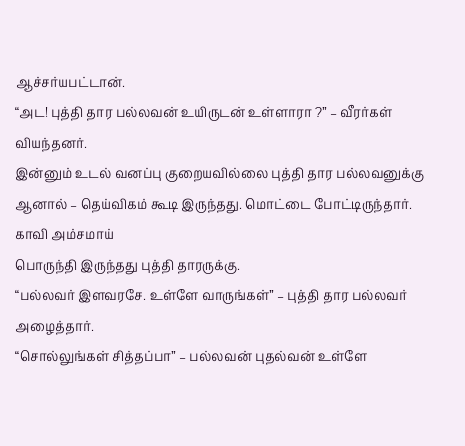ஆச்சர்யபட்டான்.
“அட! புத்தி தார பல்லவன் உயிருடன் உள்ளாரா ?” – வீரர்கள் வியந்தனர்.
இன்னும் உடல் வனப்பு குறையவில்லை புத்தி தார பல்லவனுக்கு ஆனால் – தெய்விகம் கூடி இருந்தது. மொட்டை போட்டிருந்தார். காவி அம்சமாய்
பொருந்தி இருந்தது புத்தி தாரருக்கு.
“பல்லவர் இளவரசே. உள்ளே வாருங்கள்” – புத்தி தார பல்லவர் அழைத்தார்.
“சொல்லுங்கள் சித்தப்பா” – பல்லவன் புதல்வன் உள்ளே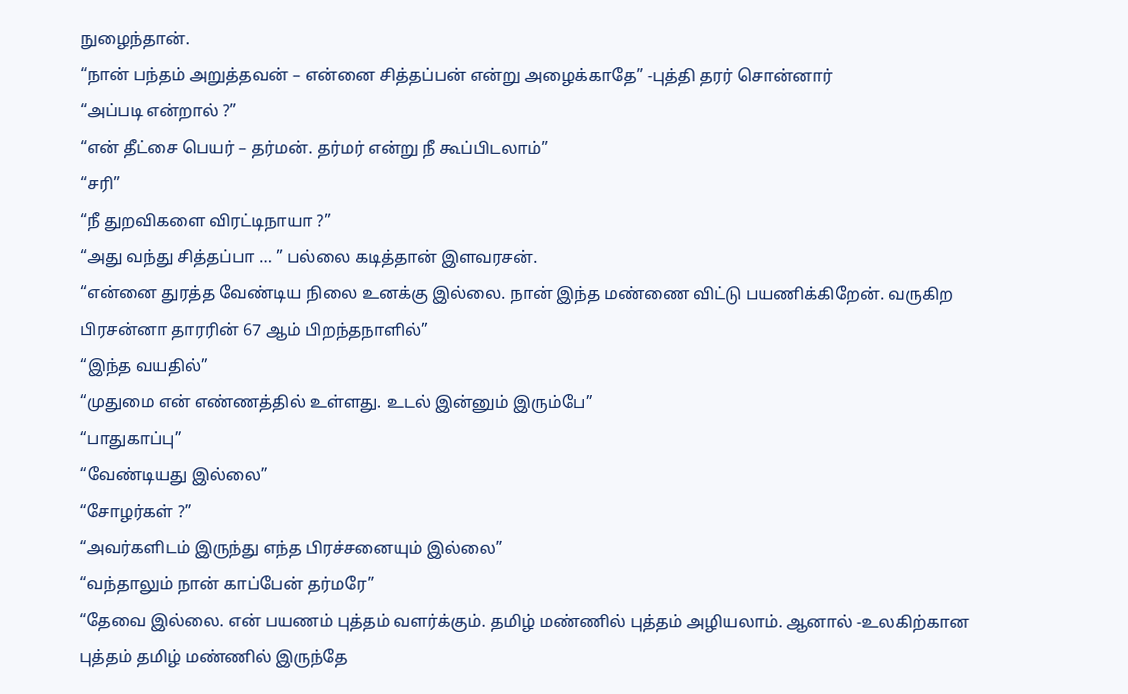நுழைந்தான்.
“நான் பந்தம் அறுத்தவன் – என்னை சித்தப்பன் என்று அழைக்காதே” -புத்தி தரர் சொன்னார்
“அப்படி என்றால் ?”
“என் தீட்சை பெயர் – தர்மன். தர்மர் என்று நீ கூப்பிடலாம்”
“சரி”
“நீ துறவிகளை விரட்டிநாயா ?”
“அது வந்து சித்தப்பா … ” பல்லை கடித்தான் இளவரசன்.
“என்னை துரத்த வேண்டிய நிலை உனக்கு இல்லை. நான் இந்த மண்ணை விட்டு பயணிக்கிறேன். வருகிற பிரசன்னா தாரரின் 67 ஆம் பிறந்தநாளில்”
“இந்த வயதில்”
“முதுமை என் எண்ணத்தில் உள்ளது. உடல் இன்னும் இரும்பே”
“பாதுகாப்பு”
“வேண்டியது இல்லை”
“சோழர்கள் ?”
“அவர்களிடம் இருந்து எந்த பிரச்சனையும் இல்லை”
“வந்தாலும் நான் காப்பேன் தர்மரே”
“தேவை இல்லை. என் பயணம் புத்தம் வளர்க்கும். தமிழ் மண்ணில் புத்தம் அழியலாம். ஆனால் -உலகிற்கான புத்தம் தமிழ் மண்ணில் இருந்தே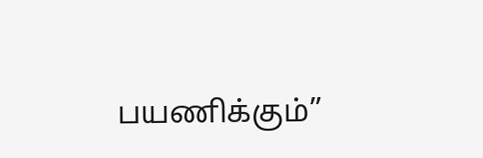பயணிக்கும்”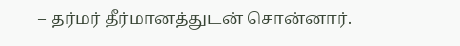– தர்மர் தீர்மானத்துடன் சொன்னார்.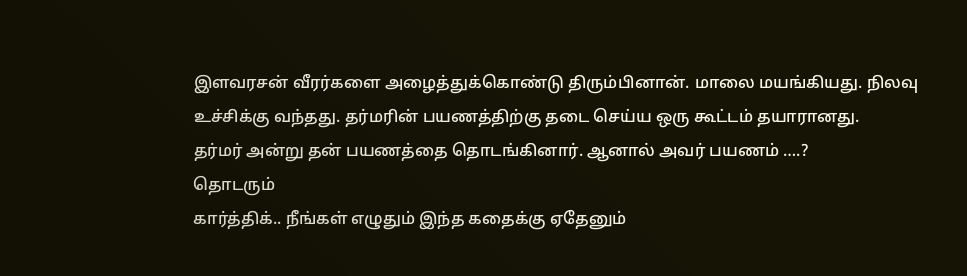இளவரசன் வீரர்களை அழைத்துக்கொண்டு திரும்பினான். மாலை மயங்கியது. நிலவு உச்சிக்கு வந்தது. தர்மரின் பயணத்திற்கு தடை செய்ய ஒரு கூட்டம் தயாரானது.
தர்மர் அன்று தன் பயணத்தை தொடங்கினார். ஆனால் அவர் பயணம் ….?
தொடரும்
கார்த்திக்.. நீங்கள் எழுதும் இந்த கதைக்கு ஏதேனும்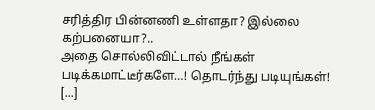சரித்திர பின்னணி உள்ளதா? இல்லை கற்பனையா?..
அதை சொல்லிவிட்டால் நீங்கள் படிக்கமாட்டீர்களே…! தொடர்ந்து படியுங்கள்!
[...]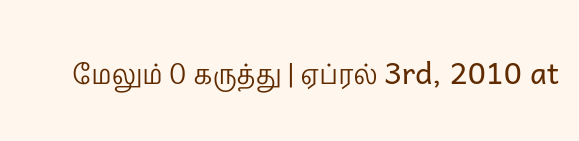மேலும் 0 கருத்து | ஏப்ரல் 3rd, 2010 at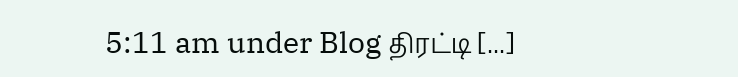5:11 am under Blog திரட்டி [...]